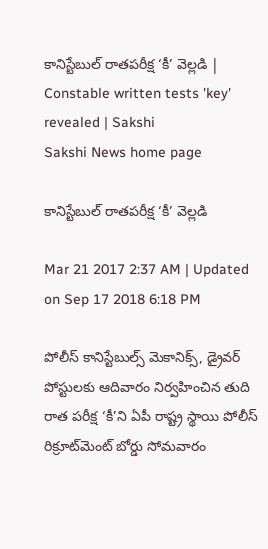కానిస్టేబుల్‌ రాతపరీక్ష ‘కీ’ వెల్లడి | Constable written tests 'key' revealed | Sakshi
Sakshi News home page

కానిస్టేబుల్‌ రాతపరీక్ష ‘కీ’ వెల్లడి

Mar 21 2017 2:37 AM | Updated on Sep 17 2018 6:18 PM

పోలీస్‌ కానిస్టేబుల్స్‌ మెకానిక్స్, డ్రైవర్‌ పోస్టులకు ఆదివారం నిర్వహించిన తుది రాత పరీక్ష ‘కీ’ని ఏపీ రాష్ట్ర స్థాయి పోలీస్‌ రిక్రూట్‌మెంట్‌ బోర్డు సోమవారం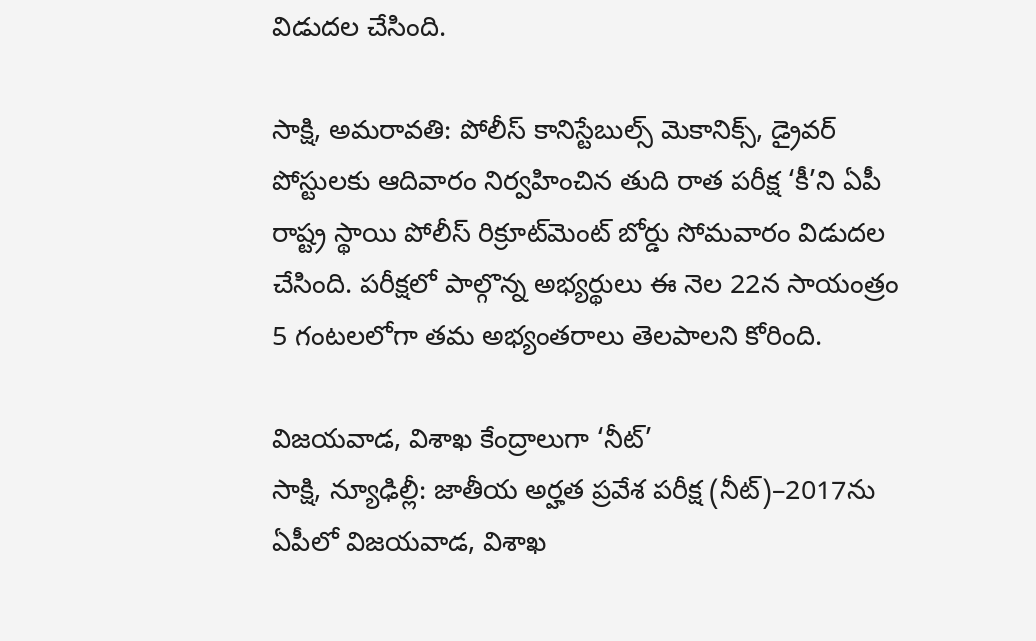విడుదల చేసింది.

సాక్షి, అమరావతి: పోలీస్‌ కానిస్టేబుల్స్‌ మెకానిక్స్, డ్రైవర్‌ పోస్టులకు ఆదివారం నిర్వహించిన తుది రాత పరీక్ష ‘కీ’ని ఏపీ రాష్ట్ర స్థాయి పోలీస్‌ రిక్రూట్‌మెంట్‌ బోర్డు సోమవారం విడుదల చేసింది. పరీక్షలో పాల్గొన్న అభ్యర్థులు ఈ నెల 22న సాయంత్రం 5 గంటలలోగా తమ అభ్యంతరాలు తెలపాలని కోరింది.

విజయవాడ, విశాఖ కేంద్రాలుగా ‘నీట్‌’
సాక్షి, న్యూఢిల్లీ: జాతీయ అర్హత ప్రవేశ పరీక్ష (నీట్‌)–2017ను ఏపీలో విజయవాడ, విశాఖ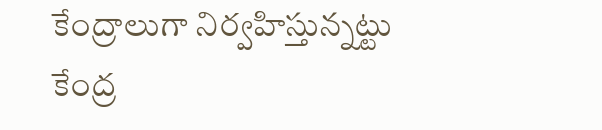కేంద్రాలుగా నిర్వహిస్తున్నట్టు కేంద్ర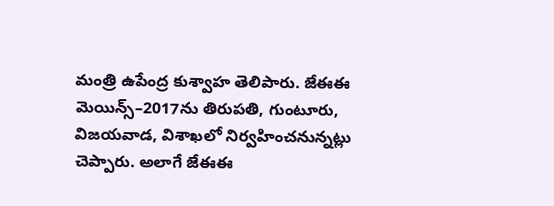మంత్రి ఉపేంద్ర కుశ్వాహ తెలిపారు. జేఈఈ మెయిన్స్‌–2017ను తిరుపతి, గుంటూరు, విజయవాడ, విశాఖలో నిర్వహించనున్నట్లు చెప్పారు. అలాగే జేఈఈ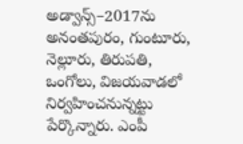అడ్వాన్స్‌–2017ను అనంతపురం, గుంటూరు, నెల్లూరు, తిరుపతి, ఒంగోలు, విజయవాడలో నిర్వహించనున్నట్టు పేర్కొన్నారు. ఎంపీ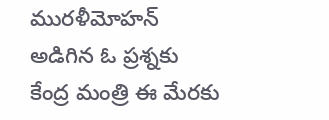మురళీమోహన్‌ అడిగిన ఓ ప్రశ్నకు కేంద్ర మంత్రి ఈ మేరకు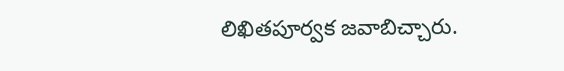లిఖితపూర్వక జవాబిచ్చారు.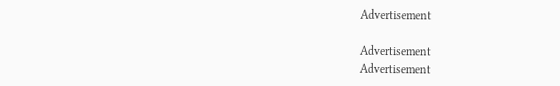Advertisement

Advertisement
Advertisement